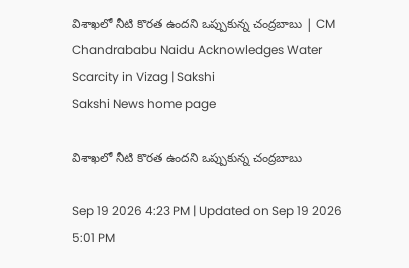విశాఖలో నీటి కొరత ఉందని ఒప్పుకున్న చంద్రబాబు | CM Chandrababu Naidu Acknowledges Water Scarcity in Vizag | Sakshi
Sakshi News home page

విశాఖలో నీటి కొరత ఉందని ఒప్పుకున్న చంద్రబాబు

Sep 19 2026 4:23 PM | Updated on Sep 19 2026 5:01 PM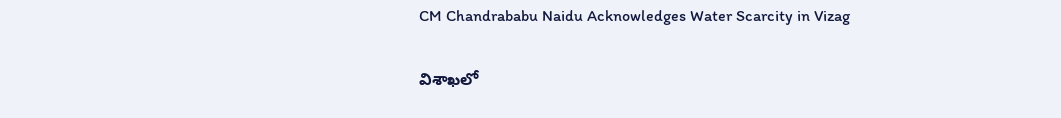CM Chandrababu Naidu Acknowledges Water Scarcity in Vizag

విశాఖలో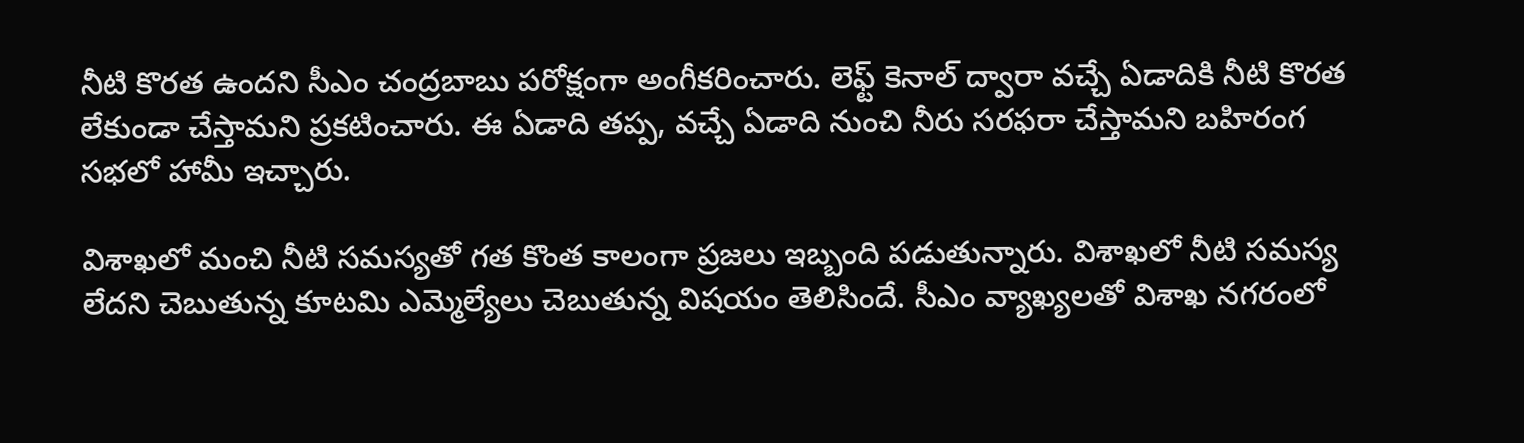నీటి కొరత ఉందని సీఎం చంద్రబాబు పరోక్షంగా అంగీకరించారు. లెఫ్ట్ కెనాల్ ద్వారా వచ్చే ఏడాదికి నీటి కొరత లేకుండా చేస్తామని ప్రకటించారు. ఈ ఏడాది తప్ప, వచ్చే ఏడాది నుంచి నీరు సరఫరా చేస్తామని బహిరంగ సభలో హామీ ఇచ్చారు.

విశాఖలో మంచి నీటి సమస్యతో గత కొంత కాలంగా ప్రజలు ఇబ్బంది పడుతున్నారు. విశాఖలో నీటి సమస్య లేదని చెబుతున్న కూటమి ఎమ్మెల్యేలు చెబుతున్న విషయం తెలిసిందే. సీఎం వ్యాఖ్యలతో విశాఖ నగరంలో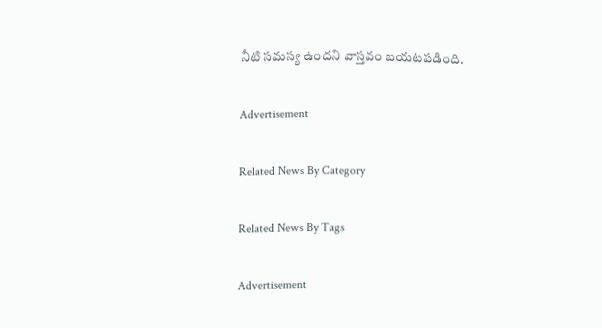నీటి సమస్య ఉందని వాస్తవం బయటపడింది.

Advertisement

Related News By Category

Related News By Tags

Advertisement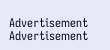Advertisement
Advertisement